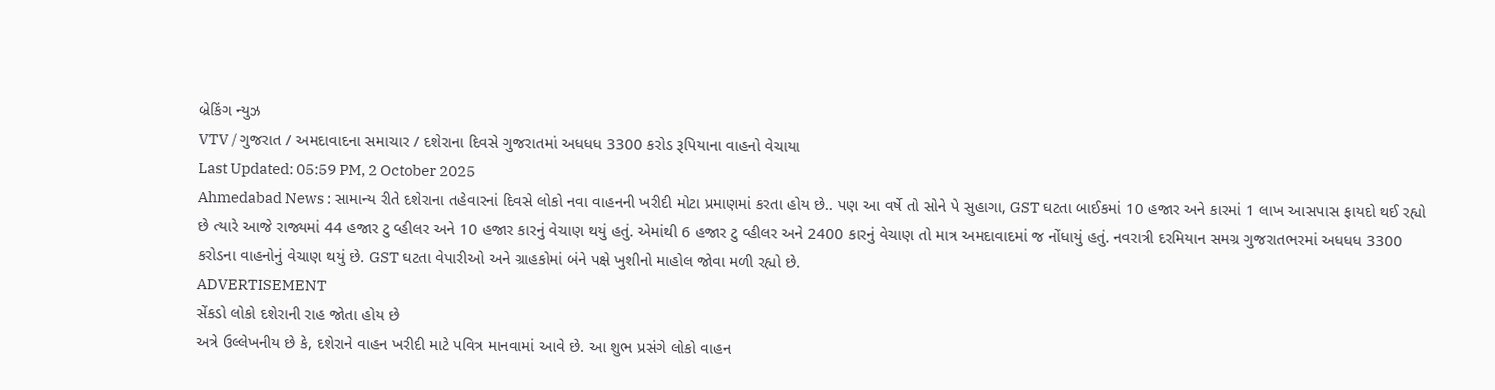બ્રેકિંગ ન્યુઝ
VTV / ગુજરાત / અમદાવાદના સમાચાર / દશેરાના દિવસે ગુજરાતમાં અધધધ 3300 કરોડ રૂપિયાના વાહનો વેચાયા
Last Updated: 05:59 PM, 2 October 2025
Ahmedabad News : સામાન્ય રીતે દશેરાના તહેવારનાં દિવસે લોકો નવા વાહનની ખરીદી મોટા પ્રમાણમાં કરતા હોય છે.. પણ આ વર્ષે તો સોને પે સુહાગા, GST ઘટતા બાઈકમાં 10 હજાર અને કારમાં 1 લાખ આસપાસ ફાયદો થઈ રહ્યો છે ત્યારે આજે રાજ્યમાં 44 હજાર ટુ વ્હીલર અને 10 હજાર કારનું વેચાણ થયું હતું. એમાંથી 6 હજાર ટુ વ્હીલર અને 2400 કારનું વેચાણ તો માત્ર અમદાવાદમાં જ નોંધાયું હતું. નવરાત્રી દરમિયાન સમગ્ર ગુજરાતભરમાં અધધધ 3300 કરોડના વાહનોનું વેચાણ થયું છે. GST ઘટતા વેપારીઓ અને ગ્રાહકોમાં બંને પક્ષે ખુશીનો માહોલ જોવા મળી રહ્યો છે.
ADVERTISEMENT
સેંકડો લોકો દશેરાની રાહ જોતા હોય છે
અત્રે ઉલ્લેખનીય છે કે, દશેરાને વાહન ખરીદી માટે પવિત્ર માનવામાં આવે છે. આ શુભ પ્રસંગે લોકો વાહન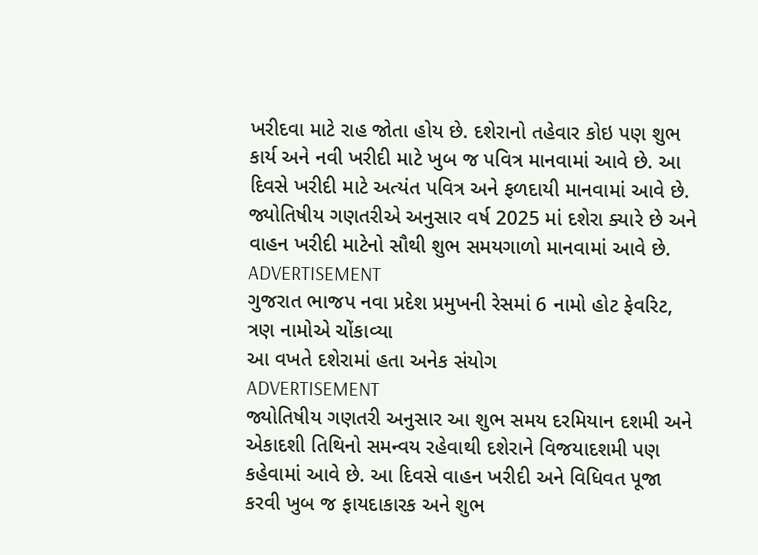ખરીદવા માટે રાહ જોતા હોય છે. દશેરાનો તહેવાર કોઇ પણ શુભ કાર્ય અને નવી ખરીદી માટે ખુબ જ પવિત્ર માનવામાં આવે છે. આ દિવસે ખરીદી માટે અત્યંત પવિત્ર અને ફળદાયી માનવામાં આવે છે. જ્યોતિષીય ગણતરીએ અનુસાર વર્ષ 2025 માં દશેરા ક્યારે છે અને વાહન ખરીદી માટેનો સૌથી શુભ સમયગાળો માનવામાં આવે છે.
ADVERTISEMENT
ગુજરાત ભાજપ નવા પ્રદેશ પ્રમુખની રેસમાં 6 નામો હોટ ફેવરિટ, ત્રણ નામોએ ચોંકાવ્યા
આ વખતે દશેરામાં હતા અનેક સંયોગ
ADVERTISEMENT
જ્યોતિષીય ગણતરી અનુસાર આ શુભ સમય દરમિયાન દશમી અને એકાદશી તિથિનો સમન્વય રહેવાથી દશેરાને વિજયાદશમી પણ કહેવામાં આવે છે. આ દિવસે વાહન ખરીદી અને વિધિવત પૂજા કરવી ખુબ જ ફાયદાકારક અને શુભ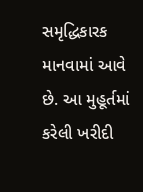સમૃદ્ધિકારક માનવામાં આવે છે. આ મુહૂર્તમાં કરેલી ખરીદી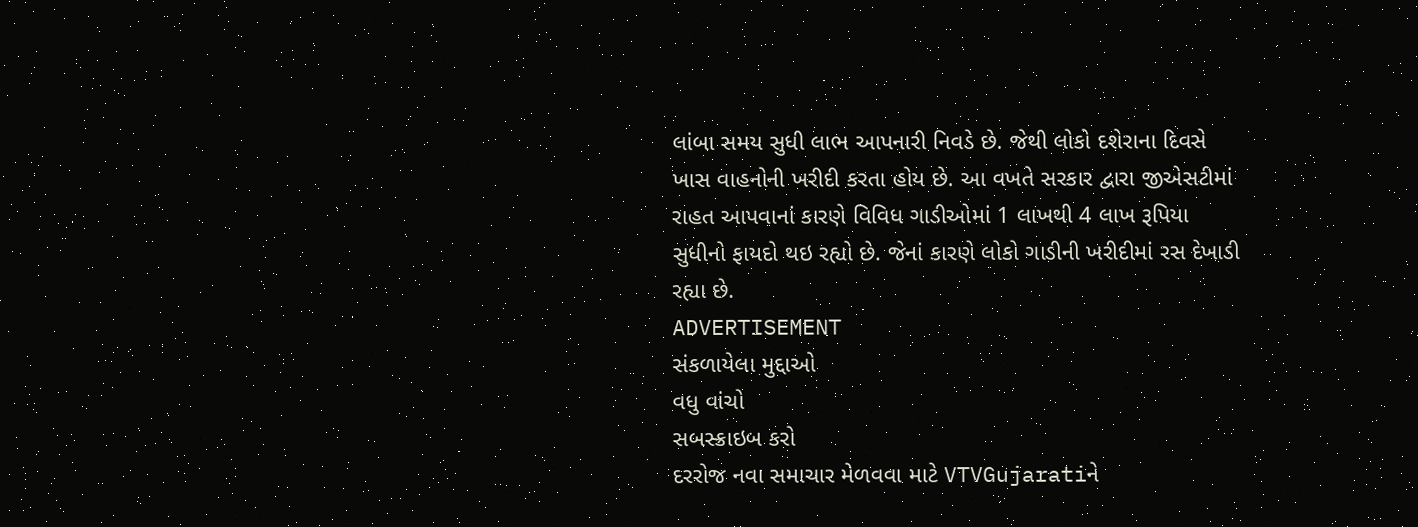લાંબા સમય સુધી લાભ આપનારી નિવડે છે. જેથી લોકો દશેરાના દિવસે ખાસ વાહનોની ખરીદી કરતા હોય છે. આ વખતે સરકાર દ્વારા જીએસટીમાં રાહત આપવાનાં કારણે વિવિધ ગાડીઓમાં 1 લાખથી 4 લાખ રૂપિયા સુધીનો ફાયદો થઇ રહ્યો છે. જેનાં કારણે લોકો ગાડીની ખરીદીમાં રસ દેખાડી રહ્યા છે.
ADVERTISEMENT
સંકળાયેલા મુદ્દાઓ
વધુ વાંચો
સબસ્ક્રાઇબ કરો
દરરોજ નવા સમાચાર મેળવવા માટે VTVGujaratiને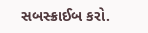સબસ્ક્રાઈબ કરો.